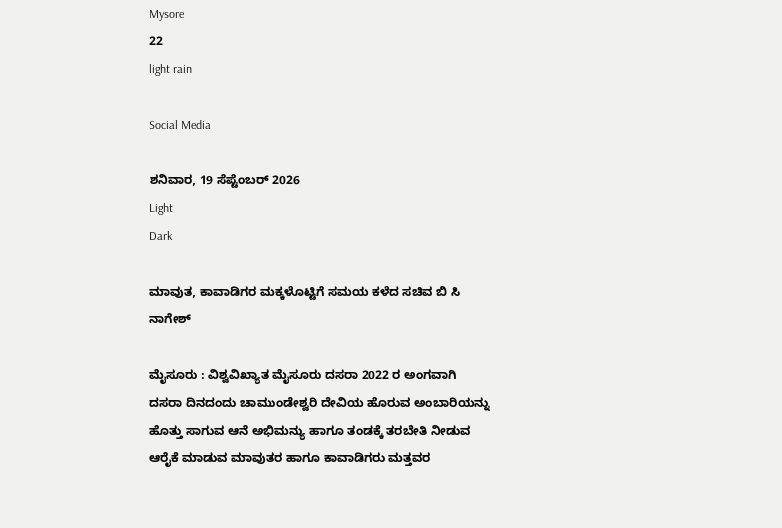Mysore
22
light rain

Social Media

ಶನಿವಾರ, 19 ಸೆಪ್ಟೆಂಬರ್ 2026
Light
Dark

ಮಾವುತ, ಕಾವಾಡಿಗರ ಮಕ್ಕಳೊಟ್ಟಿಗೆ ಸಮಯ ಕಳೆದ ಸಚಿವ ಬಿ ಸಿ ನಾಗೇಶ್‌

ಮೈಸೂರು : ವಿಶ್ವವಿಖ್ಯಾತ ಮೈಸೂರು ದಸರಾ 2022 ರ ಅಂಗವಾಗಿ ದಸರಾ ದಿನದಂದು ಚಾಮುಂಡೇಶ್ವರಿ ದೇವಿಯ ಹೊರುವ ಅಂಬಾರಿಯನ್ನು ಹೊತ್ತು ಸಾಗುವ ಆನೆ ಅಭಿಮನ್ಯು ಹಾಗೂ ತಂಡಕ್ಕೆ ತರಬೇತಿ ನೀಡುವ ಆರೈಕೆ ಮಾಡುವ ಮಾವುತರ ಹಾಗೂ ಕಾವಾಡಿಗರು ಮತ್ತವರ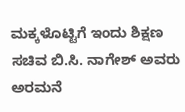ಮಕ್ಕಳೊಟ್ಟಿಗೆ ಇಂದು ಶಿಕ್ಷಣ ಸಚಿವ ಬಿ.ಸಿ. ನಾಗೇಶ್‌ ಅವರು ಅರಮನೆ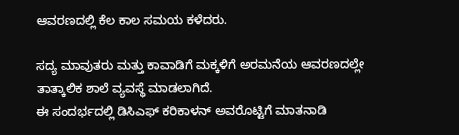ಆವರಣದಲ್ಲಿ ಕೆಲ ಕಾಲ ಸಮಯ ಕಳೆದರು.

ಸದ್ಯ ಮಾವುತರು ಮತ್ತು ಕಾವಾಡಿಗೆ ಮಕ್ಕಳಿಗೆ ಅರಮನೆಯ ಆವರಣದಲ್ಲೇ ತಾತ್ಕಾಲಿಕ ಶಾಲೆ ವ್ಯವಸ್ಥೆ ಮಾಡಲಾಗಿದೆ.
ಈ ಸಂದರ್ಭದಲ್ಲಿ ಡಿಸಿಎಫ್‌ ಕರಿಕಾಳನ್‌ ಅವರೊಟ್ಟಿಗೆ ಮಾತನಾಡಿ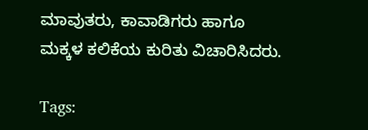ಮಾವುತರು, ಕಾವಾಡಿಗರು ಹಾಗೂ ಮಕ್ಕಳ ಕಲಿಕೆಯ ಕುರಿತು ವಿಚಾರಿಸಿದರು.

Tags: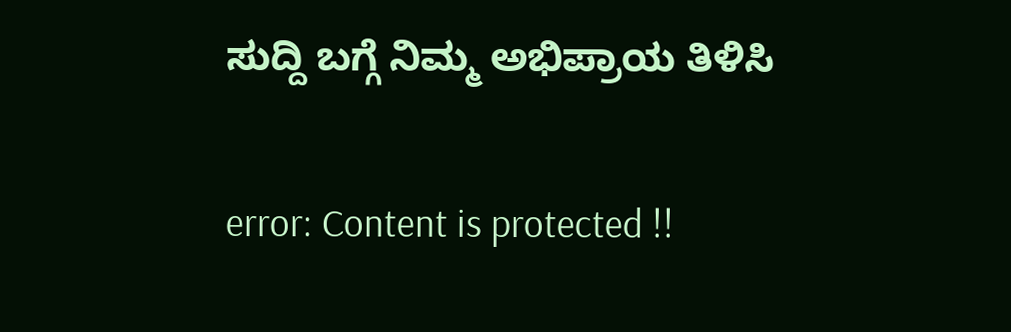ಸುದ್ದಿ ಬಗ್ಗೆ ನಿಮ್ಮ ಅಭಿಪ್ರಾಯ ತಿಳಿಸಿ

error: Content is protected !!